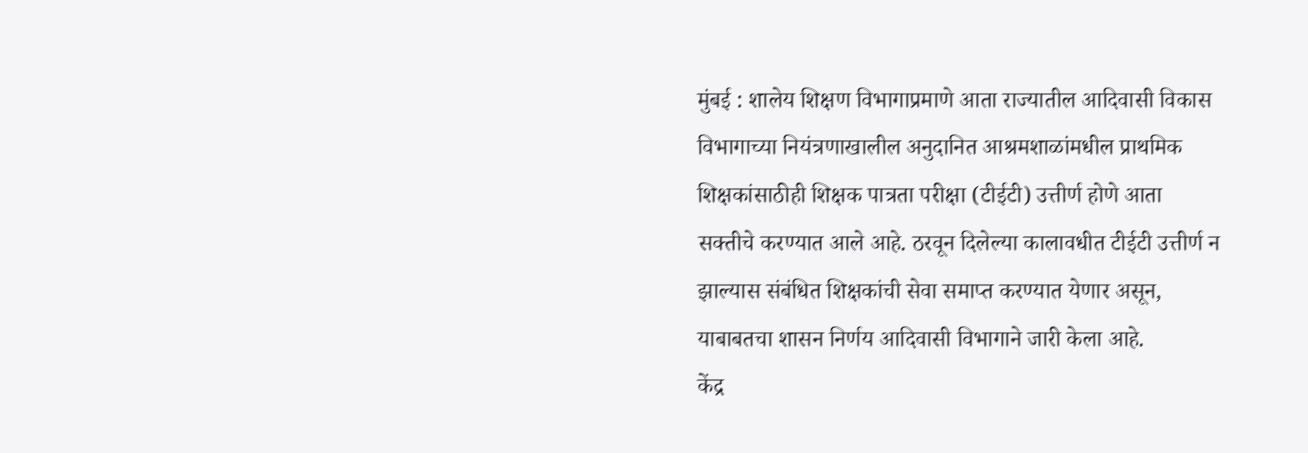मुंबई : शालेय शिक्षण विभागाप्रमाणे आता राज्यातील आदिवासी विकास विभागाच्या नियंत्रणाखालील अनुदानित आश्रमशाळांमधील प्राथमिक शिक्षकांसाठीही शिक्षक पात्रता परीक्षा (टीईटी) उत्तीर्ण होणे आता सक्तीचे करण्यात आले आहे. ठरवून दिलेल्या कालावधीत टीईटी उत्तीर्ण न झाल्यास संबंधित शिक्षकांची सेवा समाप्त करण्यात येणार असून, याबाबतचा शासन निर्णय आदिवासी विभागाने जारी केला आहे.
केंद्र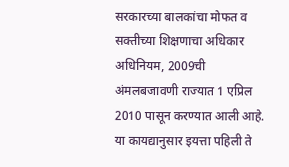सरकारच्या बालकांचा मोफत व सक्तीच्या शिक्षणाचा अधिकार अधिनियम, 2009ची अंमलबजावणी राज्यात 1 एप्रिल 2010 पासून करण्यात आली आहे. या कायद्यानुसार इयत्ता पहिली ते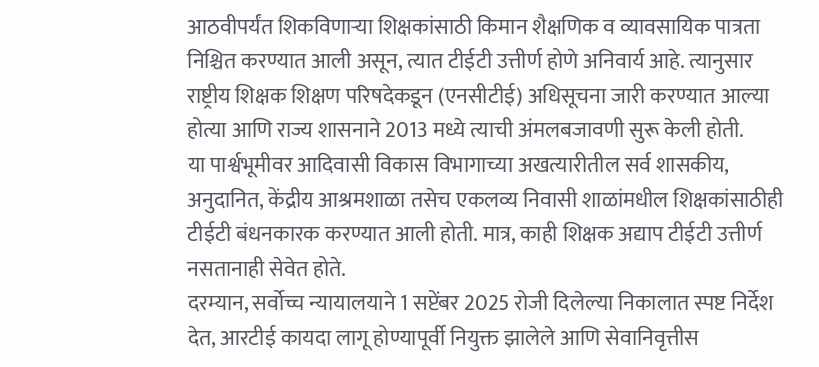आठवीपर्यंत शिकविणाऱ्या शिक्षकांसाठी किमान शैक्षणिक व व्यावसायिक पात्रता निश्चित करण्यात आली असून, त्यात टीईटी उत्तीर्ण होणे अनिवार्य आहे. त्यानुसार राष्ट्रीय शिक्षक शिक्षण परिषदेकडून (एनसीटीई) अधिसूचना जारी करण्यात आल्या होत्या आणि राज्य शासनाने 2013 मध्ये त्याची अंमलबजावणी सुरू केली होती.
या पार्श्वभूमीवर आदिवासी विकास विभागाच्या अखत्यारीतील सर्व शासकीय, अनुदानित, केंद्रीय आश्रमशाळा तसेच एकलव्य निवासी शाळांमधील शिक्षकांसाठीही टीईटी बंधनकारक करण्यात आली होती. मात्र, काही शिक्षक अद्याप टीईटी उत्तीर्ण नसतानाही सेवेत होते.
दरम्यान, सर्वोच्च न्यायालयाने 1 सप्टेंबर 2025 रोजी दिलेल्या निकालात स्पष्ट निर्देश देत, आरटीई कायदा लागू होण्यापूर्वी नियुक्त झालेले आणि सेवानिवृत्तीस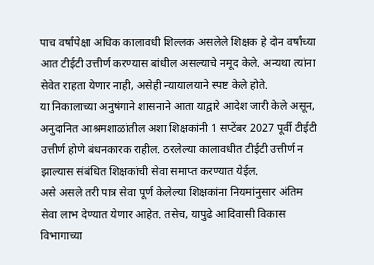पाच वर्षांपेक्षा अधिक कालावधी शिल्लक असलेले शिक्षक हे दोन वर्षांच्या आत टीईटी उत्तीर्ण करण्यास बांधील असल्याचे नमूद केले. अन्यथा त्यांना सेवेत राहता येणार नाही, असेही न्यायालयाने स्पष्ट केले होते.
या निकालाच्या अनुषंगाने शासनाने आता याद्वारे आदेश जारी केले असून, अनुदानित आश्रमशाळांतील अशा शिक्षकांनी 1 सप्टेंबर 2027 पूर्वी टीईटी उत्तीर्ण होणे बंधनकारक राहील. ठरलेल्या कालावधीत टीईटी उत्तीर्ण न झाल्यास संबंधित शिक्षकांची सेवा समाप्त करण्यात येईल.
असे असले तरी पात्र सेवा पूर्ण केलेल्या शिक्षकांना नियमांनुसार अंतिम सेवा लाभ देण्यात येणार आहेत. तसेच, यापुढे आदिवासी विकास विभागाच्या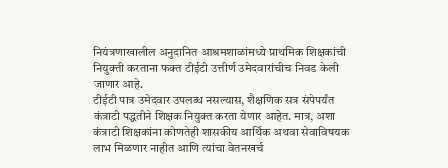नियंत्रणाखालील अनुदानित आश्रमशाळांमध्ये प्राथमिक शिक्षकांची नियुक्ती करताना फक्त टीईटी उत्तीर्ण उमेदवारांचीच निवड केली जाणार आहे.
टीईटी पात्र उमेदवार उपलब्ध नसल्यास, शैक्षणिक सत्र संपेपर्यंत कंत्राटी पद्धतीने शिक्षक नियुक्त करता येणार आहेत. मात्र, अशा कंत्राटी शिक्षकांना कोणतेही शासकीय आर्थिक अथवा सेवाविषयक लाभ मिळणार नाहीत आणि त्यांचा वेतनखर्च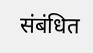संबंधित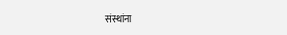संस्थांना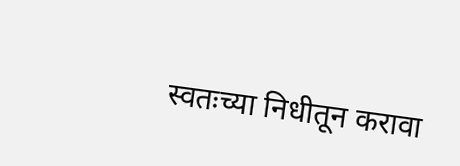स्वतःच्या निधीतून करावा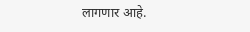लागणार आहे.